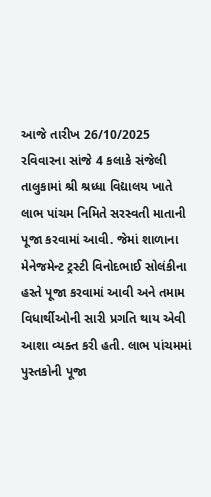આજે તારીખ 26/10/2025 રવિવારના સાંજે 4 કલાકે સંજેલી તાલુકામાં શ્રી શ્રધ્ધા વિદ્યાલય ખાતે લાભ પાંચમ નિમિતે સરસ્વતી માતાની પૂજા કરવામાં આવી. જેમાં શાળાના મેનેજમેન્ટ ટ્રસ્ટી વિનોદભાઈ સોલંકીના હસ્તે પૂજા કરવામાં આવી અને તમામ વિધાર્થીઓની સારી પ્રગતિ થાય એવી આશા વ્યક્ત કરી હતી. લાભ પાંચમમાં પુસ્તકોની પૂજા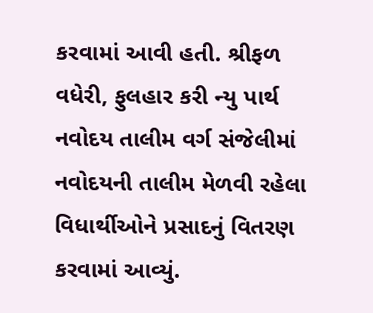કરવામાં આવી હતી. શ્રીફળ વધેરી, ફુલહાર કરી ન્યુ પાર્થ નવોદય તાલીમ વર્ગ સંજેલીમાં નવોદયની તાલીમ મેળવી રહેલા વિધાર્થીઓને પ્રસાદનું વિતરણ કરવામાં આવ્યું.